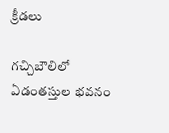క్రీడలు

గచ్చిబౌలిలో ఏడంతస్తుల భవనం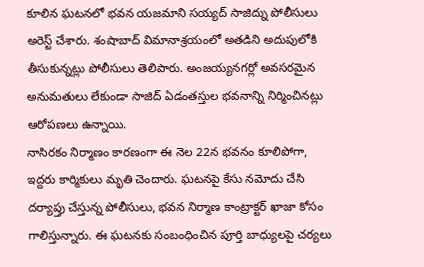కూలిన ఘటనలో భవన యజమాని సయ్యద్ సాజిద్ను పోలీసులు అరెస్ట్ చేశారు. శంషాబాద్ విమానాశ్రయంలో అతడిని అదుపులోకి తీసుకున్నట్లు పోలీసులు తెలిపారు. అంజయ్యనగర్లో అవసరమైన అనుమతులు లేకుండా సాజిద్ ఏడంతస్తుల భవనాన్ని నిర్మించినట్లు ఆరోపణలు ఉన్నాయి.
నాసిరకం నిర్మాణం కారణంగా ఈ నెల 22న భవనం కూలిపోగా, ఇద్దరు కార్మికులు మృతి చెందారు. ఘటనపై కేసు నమోదు చేసి దర్యాప్తు చేస్తున్న పోలీసులు, భవన నిర్మాణ కాంట్రాక్టర్ ఖాజా కోసం గాలిస్తున్నారు. ఈ ఘటనకు సంబంధించిన పూర్తి బాధ్యులపై చర్యలు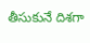తీసుకునే దిశగా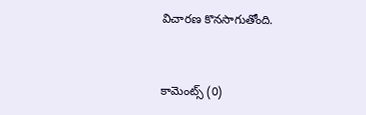విచారణ కొనసాగుతోంది.



కామెంట్స్ (0)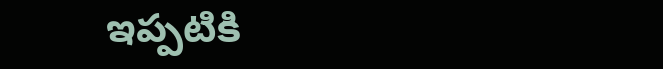ఇప్పటికి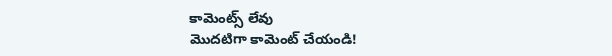కామెంట్స్ లేవు
మొదటిగా కామెంట్ చేయండి!